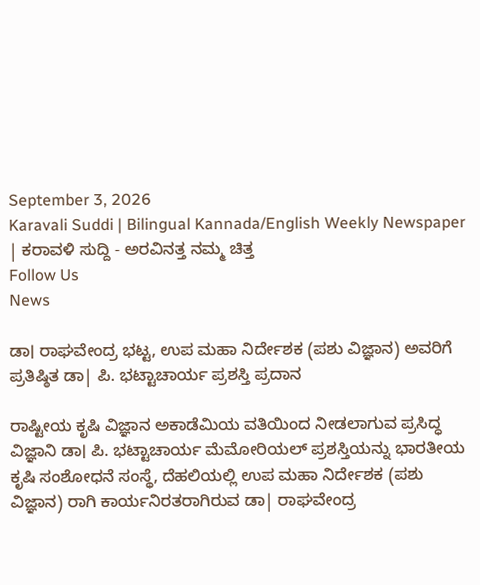September 3, 2026
Karavali Suddi | Bilingual Kannada/English Weekly Newspaper | ಕರಾವಳಿ ಸುದ್ದಿ - ಅರವಿನತ್ತ ನಮ್ಮ ಚಿತ್ತ
Follow Us
News

ಡಾ। ರಾಘವೇಂದ್ರ ಭಟ್ಟ, ಉಪ ಮಹಾ ನಿರ್ದೇಶಕ (ಪಶು ವಿಜ್ಞಾನ) ಅವರಿಗೆ ಪ್ರತಿಷ್ಠಿತ ಡಾ| ಪಿ. ಭಟ್ಟಾಚಾರ್ಯ ಪ್ರಶಸ್ತಿ ಪ್ರದಾನ

ರಾಷ್ಟೀಯ ಕೃಷಿ ವಿಜ್ಞಾನ ಅಕಾಡೆಮಿಯ ವತಿಯಿಂದ ನೀಡಲಾಗುವ ಪ್ರಸಿದ್ಧ ವಿಜ್ಞಾನಿ ಡಾ। ಪಿ. ಭಟ್ಟಾಚಾರ್ಯ ಮೆಮೋರಿಯಲ್ ಪ್ರಶಸ್ತಿಯನ್ನು ಭಾರತೀಯ ಕೃಷಿ ಸಂಶೋಧನೆ ಸಂಸ್ಥೆ, ದೆಹಲಿಯಲ್ಲಿ ಉಪ ಮಹಾ ನಿರ್ದೇಶಕ (ಪಶು ವಿಜ್ಞಾನ) ರಾಗಿ ಕಾರ್ಯನಿರತರಾಗಿರುವ ಡಾ| ರಾಘವೇಂದ್ರ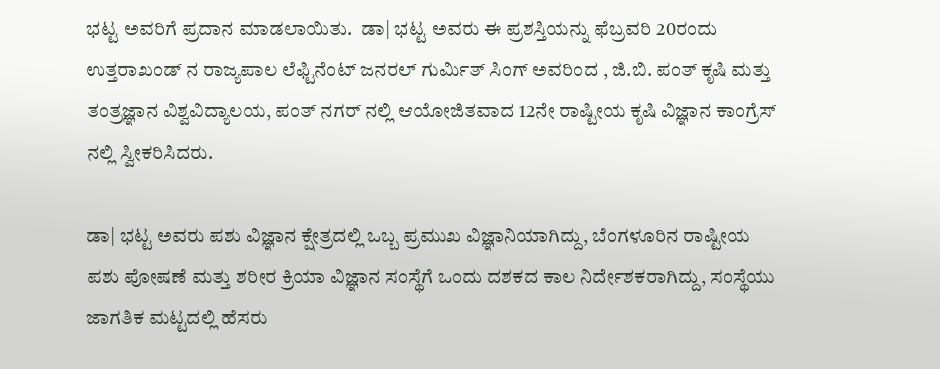ಭಟ್ಟ ಅವರಿಗೆ ಪ್ರದಾನ ಮಾಡಲಾಯಿತು.  ಡಾ| ಭಟ್ಟ ಅವರು ಈ ಪ್ರಶಸ್ತಿಯನ್ನು ಫೆಬ್ರವರಿ 20ರಂದು ಉತ್ತರಾಖಂಡ್ ನ ರಾಜ್ಯಪಾಲ ಲೆಫ್ಟಿನೆಂಟ್ ಜನರಲ್ ಗುರ್ಮಿತ್ ಸಿಂಗ್ ಅವರಿಂದ , ಜಿ.ಬಿ. ಪಂತ್ ಕೃಷಿ ಮತ್ತು ತಂತ್ರಜ್ಞಾನ ವಿಶ್ವವಿದ್ಯಾಲಯ, ಪಂತ್ ನಗರ್ ನಲ್ಲಿ ಆಯೋಜಿತವಾದ 12ನೇ ರಾಷ್ಟೀಯ ಕೃಷಿ ವಿಜ್ಞಾನ ಕಾಂಗ್ರೆಸ್ ನಲ್ಲಿ ಸ್ವೀಕರಿಸಿದರು.

ಡಾ| ಭಟ್ಟ ಅವರು ಪಶು ವಿಜ್ಞಾನ ಕ್ಷೇತ್ರದಲ್ಲಿ ಒಬ್ಬ ಪ್ರಮುಖ ವಿಜ್ಞಾನಿಯಾಗಿದ್ದು, ಬೆಂಗಳೂರಿನ ರಾಷ್ಟೀಯ ಪಶು ಪೋಷಣೆ ಮತ್ತು ಶರೀರ ಕ್ರಿಯಾ ವಿಜ್ಞಾನ ಸಂಸ್ಥೆಗೆ ಒಂದು ದಶಕದ ಕಾಲ ನಿರ್ದೇಶಕರಾಗಿದ್ದು, ಸಂಸ್ಥೆಯು ಜಾಗತಿಕ ಮಟ್ಟದಲ್ಲಿ ಹೆಸರು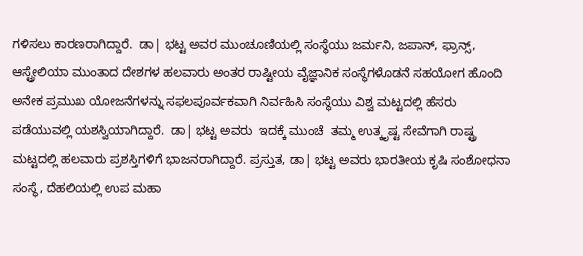ಗಳಿಸಲು ಕಾರಣರಾಗಿದ್ದಾರೆ.  ಡಾ| ಭಟ್ಟ ಅವರ ಮುಂಚೂಣಿಯಲ್ಲಿ ಸಂಸ್ಥೆಯು ಜರ್ಮನಿ, ಜಪಾನ್, ಫ್ರಾನ್ಸ್, ಆಸ್ಟ್ರೇಲಿಯಾ ಮುಂತಾದ ದೇಶಗಳ ಹಲವಾರು ಅಂತರ ರಾಷ್ಟೀಯ ವೈಜ್ಞಾನಿಕ ಸಂಸ್ಥೆಗಳೊಡನೆ ಸಹಯೋಗ ಹೊಂದಿ ಅನೇಕ ಪ್ರಮುಖ ಯೋಜನೆಗಳನ್ನು ಸಫಲಪೂರ್ವಕವಾಗಿ ನಿರ್ವಹಿಸಿ ಸಂಸ್ಥೆಯು ವಿಶ್ವ ಮಟ್ಟದಲ್ಲಿ ಹೆಸರು ಪಡೆಯುವಲ್ಲಿ ಯಶಸ್ವಿಯಾಗಿದ್ದಾರೆ.  ಡಾ| ಭಟ್ಟ ಅವರು  ಇದಕ್ಕೆ ಮುಂಚೆ  ತಮ್ಮ ಉತ್ಕೃಷ್ಟ ಸೇವೆಗಾಗಿ ರಾಷ್ಟ್ರ ಮಟ್ಟದಲ್ಲಿ ಹಲವಾರು ಪ್ರಶಸ್ತಿಗಳಿಗೆ ಭಾಜನರಾಗಿದ್ದಾರೆ. ಪ್ರಸ್ತುತ, ಡಾ| ಭಟ್ಟ ಅವರು ಭಾರತೀಯ ಕೃಷಿ ಸಂಶೋಧನಾ ಸಂಸ್ಥೆ, ದೆಹಲಿಯಲ್ಲಿ ಉಪ ಮಹಾ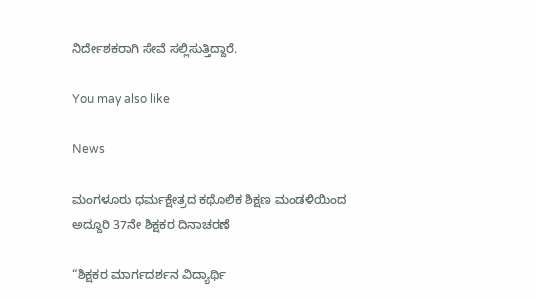ನಿರ್ದೇಶಕರಾಗಿ ಸೇವೆ ಸಲ್ಲಿಸುತ್ತಿದ್ದಾರೆ.

You may also like

News

ಮಂಗಳೂರು ಧರ್ಮಕ್ಷೇತ್ರದ ಕಥೊಲಿಕ ಶಿಕ್ಷಣ ಮಂಡಳಿಯಿಂದ ಅದ್ದೂರಿ 37ನೇ ಶಿಕ್ಷಕರ ದಿನಾಚರಣೆ

“ಶಿಕ್ಷಕರ ಮಾರ್ಗದರ್ಶನ ವಿದ್ಯಾರ್ಥಿ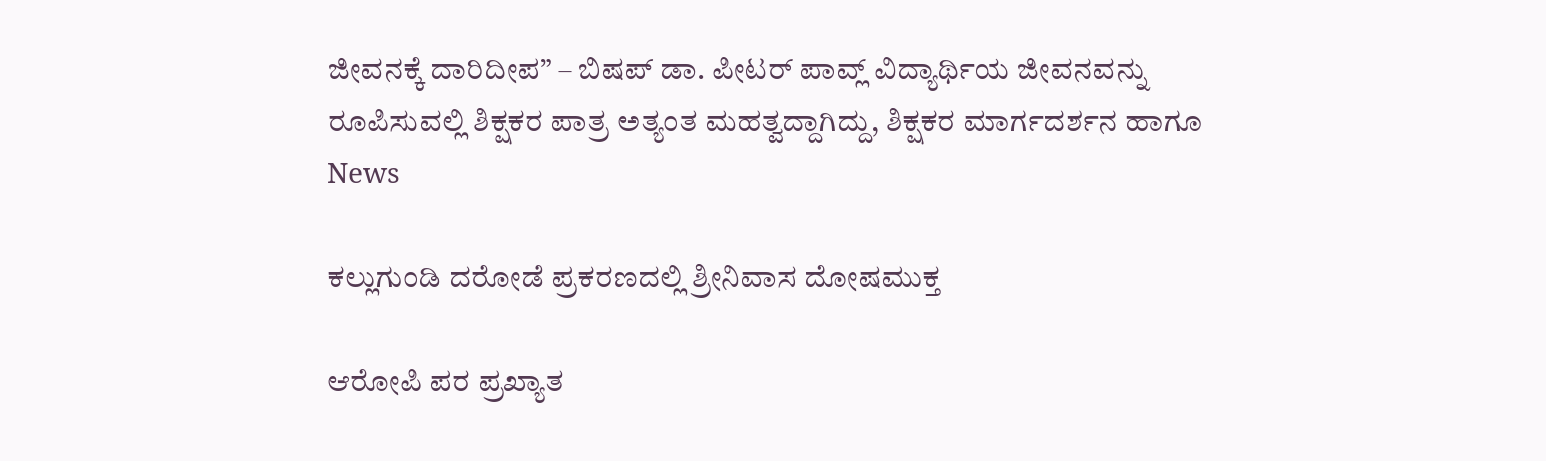ಜೀವನಕ್ಕೆ ದಾರಿದೀಪ” – ಬಿಷಪ್ ಡಾ. ಪೀಟರ್ ಪಾವ್ಲ್ ವಿದ್ಯಾರ್ಥಿಯ ಜೀವನವನ್ನು ರೂಪಿಸುವಲ್ಲಿ ಶಿಕ್ಷಕರ ಪಾತ್ರ ಅತ್ಯಂತ ಮಹತ್ವದ್ದಾಗಿದ್ದು, ಶಿಕ್ಷಕರ ಮಾರ್ಗದರ್ಶನ ಹಾಗೂ
News

ಕಲ್ಲುಗುಂಡಿ ದರೋಡೆ ಪ್ರಕರಣದಲ್ಲಿ ಶ್ರೀನಿವಾಸ ದೋಷಮುಕ್ತ

ಆರೋಪಿ ಪರ ಪ್ರಖ್ಯಾತ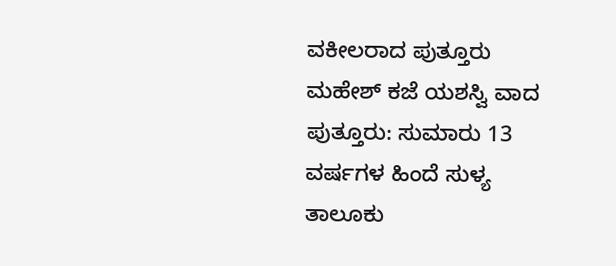ವಕೀಲರಾದ ಪುತ್ತೂರು ಮಹೇಶ್ ಕಜೆ ಯಶಸ್ವಿ ವಾದ ಪುತ್ತೂರು: ಸುಮಾರು 13 ವರ್ಷಗಳ ಹಿಂದೆ ಸುಳ್ಯ ತಾಲೂಕು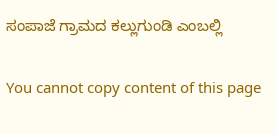ಸಂಪಾಜೆ ಗ್ರಾಮದ ಕಲ್ಲುಗುಂಡಿ ಎಂಬಲ್ಲಿ

You cannot copy content of this page